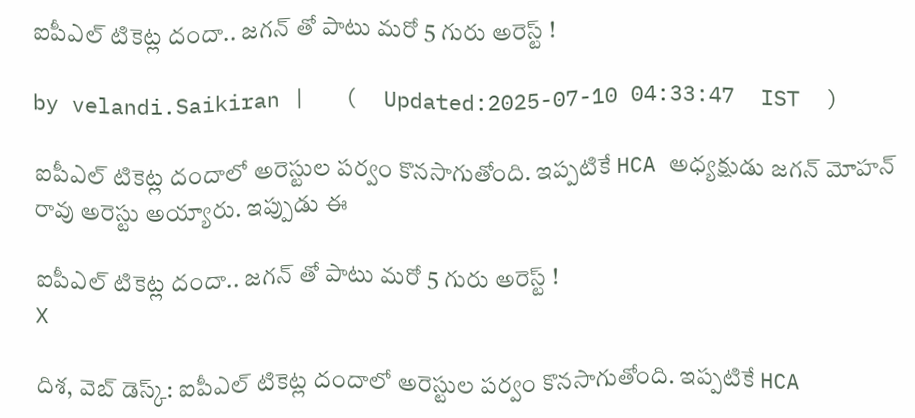ఐపీఎల్ టికెట్ల దందా.. జగన్ తో పాటు మరో 5 గురు అరెస్ట్ !

by velandi.Saikiran |   (  Updated:2025-07-10 04:33:47  IST  )

ఐపీఎల్ టికెట్ల దందాలో అరెస్టుల పర్వం కొనసాగుతోంది. ఇప్పటికే HCA అధ్యక్షుడు జగన్ మోహన్ రావు అరెస్టు అయ్యారు. ఇప్పుడు ఈ

ఐపీఎల్ టికెట్ల దందా.. జగన్ తో పాటు మరో 5 గురు అరెస్ట్ !
X

దిశ, వెబ్ డెస్క్: ఐపీఎల్ టికెట్ల దందాలో అరెస్టుల పర్వం కొనసాగుతోంది. ఇప్పటికే HCA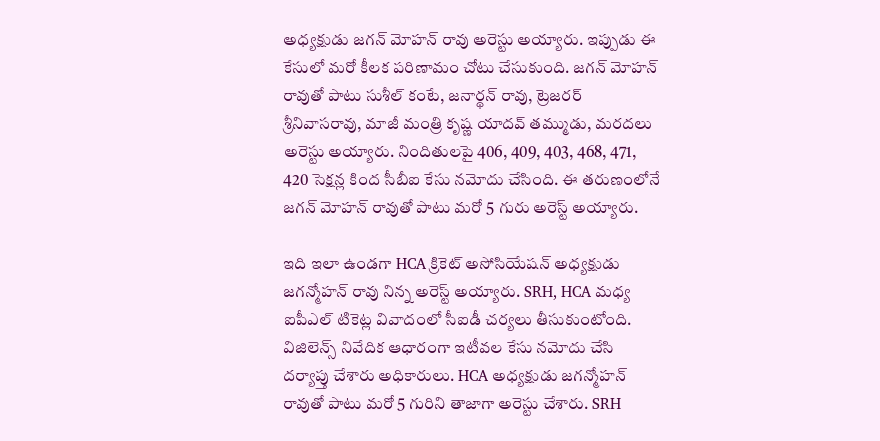అధ్యక్షుడు జగన్ మోహన్ రావు అరెస్టు అయ్యారు. ఇప్పుడు ఈ కేసులో మరో కీలక పరిణామం చోటు చేసుకుంది. జగన్ మోహన్ రావుతో పాటు సుశీల్ కంటే, జనార్థన్ రావు, ట్రెజరర్ శ్రీనివాసరావు, మాజీ మంత్రి కృష్ణ యాదవ్ తమ్ముడు, మరదలు అరెస్టు అయ్యారు. నిందితులపై 406, 409, 403, 468, 471, 420 సెక్షన్ల కింద సీబీఐ కేసు నమోదు చేసింది. ఈ తరుణంలోనే జగన్ మోహన్ రావుతో పాటు మరో 5 గురు అరెస్ట్ అయ్యారు.

ఇది ఇలా ఉండగా HCA క్రికెట్ అసోసియేషన్ అధ్యక్షుడు జగన్మోహన్ రావు నిన్న అరెస్ట్ అయ్యారు. SRH, HCA మధ్య ఐపీఎల్ టికెట్ల వివాదంలో సీఐడీ చర్యలు తీసుకుంటోంది. విజిలెన్స్ నివేదిక ఆధారంగా ఇటీవల కేసు నమోదు చేసి దర్యాప్తు చేశారు అధికారులు. HCA అధ్యక్షుడు జగన్మోహన్ రావుతో పాటు మరో 5 గురిని తాజాగా అరెస్టు చేశారు. SRH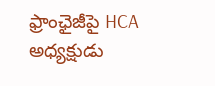ఫ్రాంఛైజీపై HCA అధ్యక్షుడు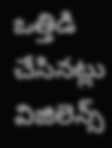ఒత్తిడి చేసినట్లు విజిలెన్స్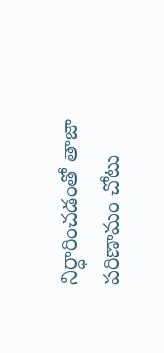నిర్ధారించడంతో తాజా పరిణామం చోటు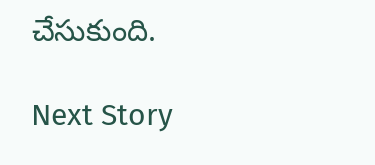చేసుకుంది.

Next Story